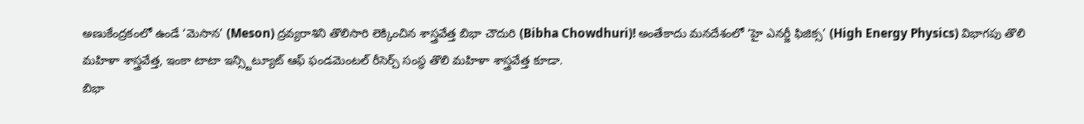అణుకేంద్రకంలో ఉండే ‘మెసాన’ (Meson) ద్రవ్యరాశిని తొలిసారి లెక్కించిన శాస్త్రవేత్త బిభా చౌదురి (Bibha Chowdhuri)! అంతేకాదు మనదేశంలో ‘హై ఎనర్జీ ఫిజిక్స’ (High Energy Physics) విభాగపు తొలి మహిళా శాస్త్రవేత్త, ఇంకా టాటా ఇన్స్టిట్యూట్ ఆఫ్ ఫండమెంటల్ రీసెర్చ్ సంస్థ తొలి మహిళా శాస్త్రవేత్త కూడా.
బిభా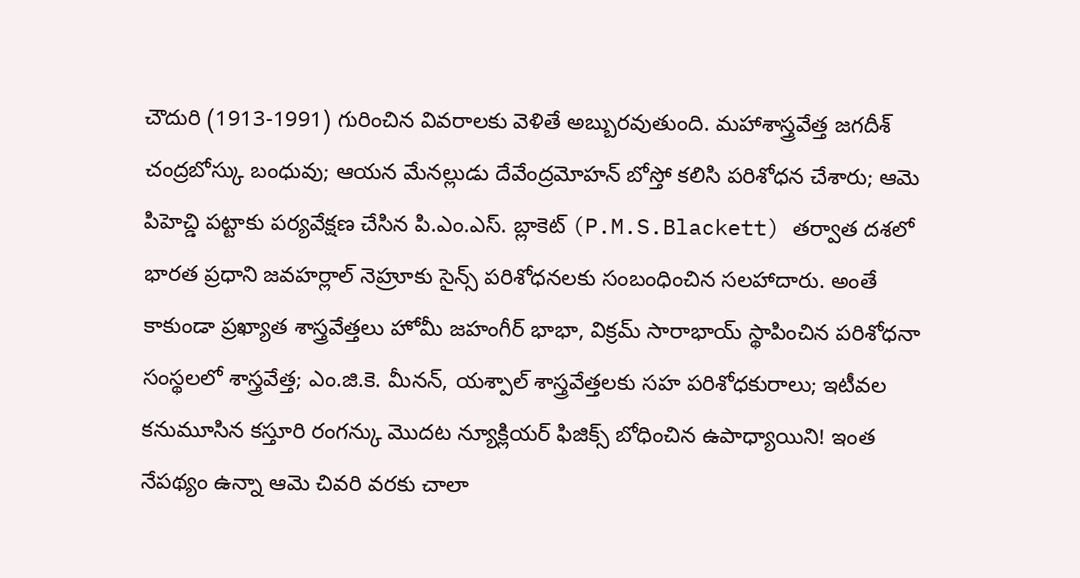చౌదురి (1913-1991) గురించిన వివరాలకు వెళితే అబ్బురవుతుంది. మహాశాస్త్రవేత్త జగదీశ్ చంద్రబోస్కు బంధువు; ఆయన మేనల్లుడు దేవేంద్రమోహన్ బోస్తో కలిసి పరిశోధన చేశారు; ఆమె పిహెచ్డి పట్టాకు పర్యవేక్షణ చేసిన పి.ఎం.ఎస్. బ్లాకెట్ (P.M.S.Blackett) తర్వాత దశలో భారత ప్రధాని జవహర్లాల్ నెహ్రూకు సైన్స్ పరిశోధనలకు సంబంధించిన సలహాదారు. అంతే కాకుండా ప్రఖ్యాత శాస్త్రవేత్తలు హోమీ జహంగీర్ భాభా, విక్రమ్ సారాభాయ్ స్థాపించిన పరిశోధనా సంస్థలలో శాస్త్రవేత్త; ఎం.జి.కె. మీనన్, యశ్పాల్ శాస్త్రవేత్తలకు సహ పరిశోధకురాలు; ఇటీవల కనుమూసిన కస్తూరి రంగన్కు మొదట న్యూక్లియర్ ఫిజిక్స్ బోధించిన ఉపాధ్యాయిని! ఇంత నేపథ్యం ఉన్నా ఆమె చివరి వరకు చాలా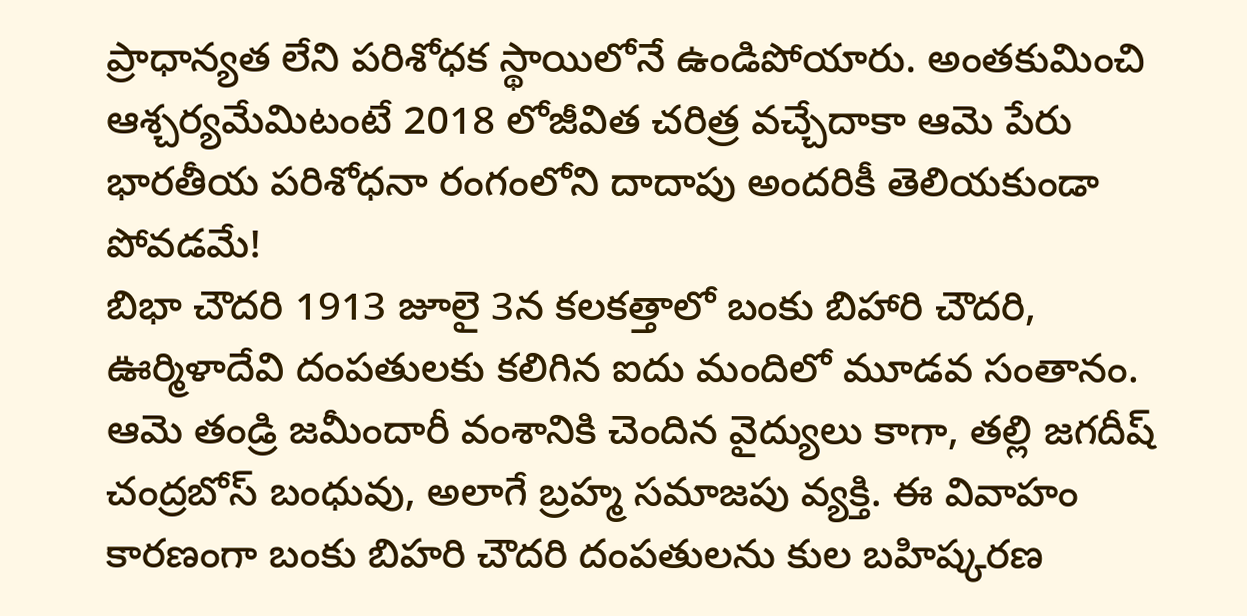ప్రాధాన్యత లేని పరిశోధక స్థాయిలోనే ఉండిపోయారు. అంతకుమించి ఆశ్చర్యమేమిటంటే 2018 లోజీవిత చరిత్ర వచ్చేదాకా ఆమె పేరు భారతీయ పరిశోధనా రంగంలోని దాదాపు అందరికీ తెలియకుండా పోవడమే!
బిభా చౌదరి 1913 జూలై 3న కలకత్తాలో బంకు బిహారి చౌదరి, ఊర్మిళాదేవి దంపతులకు కలిగిన ఐదు మందిలో మూడవ సంతానం. ఆమె తండ్రి జమీందారీ వంశానికి చెందిన వైద్యులు కాగా, తల్లి జగదీష్ చంద్రబోస్ బంధువు, అలాగే బ్రహ్మ సమాజపు వ్యక్తి. ఈ వివాహం కారణంగా బంకు బిహరి చౌదరి దంపతులను కుల బహిష్కరణ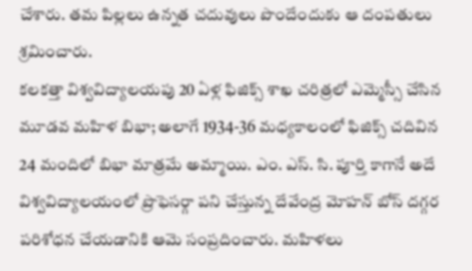చేశారు. తమ పిల్లలు ఉన్నత చదువులు పొందేందుకు ఆ దంపతులు శ్రమించారు.
కలకత్తా విశ్వవిద్యాలయపు 20 ఏళ్ల ఫిజిక్స్ శాఖ చరిత్రలో ఎమ్మెస్సీ చేసిన మూడవ మహిళ బిభా; అలాగే 1934-36 మధ్యకాలంలో ఫిజిక్స్ చదివిన 24 మందిలో బిభా మాత్రమే అమ్మాయి. ఎం. ఎస్. సి. పూర్తి కాగానే అదే విశ్వవిద్యాలయంలో ప్రొఫెసర్గా పని చేస్తున్న దేవేంద్ర మోహన్ బోస్ దగ్గర పరిశోధన చేయడానికి ఆమె సంప్రదించారు. మహిళలు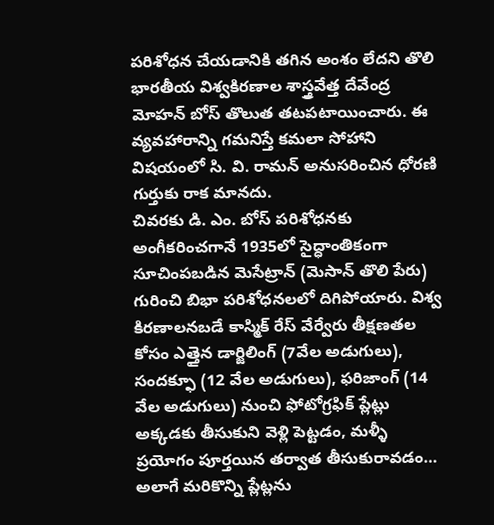పరిశోధన చేయడానికి తగిన అంశం లేదని తొలి భారతీయ విశ్వకిరణాల శాస్త్రవేత్త దేవేంద్ర మోహన్ బోస్ తొలుత తటపటాయించారు. ఈ వ్యవహారాన్ని గమనిస్తే కమలా సోహాని విషయంలో సి. వి. రామన్ అనుసరించిన ధోరణి గుర్తుకు రాక మానదు.
చివరకు డి. ఎం. బోస్ పరిశోధనకు అంగీకరించగానే 1935లో సైద్ధాంతికంగా సూచింపబడిన మెసేట్రాన్ (మెసాన్ తొలి పేరు) గురించి బిభా పరిశోధనలలో దిగిపోయారు. విశ్వ కిరణాలనబడే కాస్మిక్ రేస్ వేర్వేరు తీక్షణతల కోసం ఎత్తైన డార్జిలింగ్ (7వేల అడుగులు), సందక్ఫూ (12 వేల అడుగులు), ఫరిజాంగ్ (14 వేల అడుగులు) నుంచి ఫోటోగ్రఫిక్ ప్లేట్లు అక్కడకు తీసుకుని వెళ్లి పెట్టడం, మళ్ళీ ప్రయోగం పూర్తయిన తర్వాత తీసుకురావడం… అలాగే మరికొన్ని ప్లేట్లను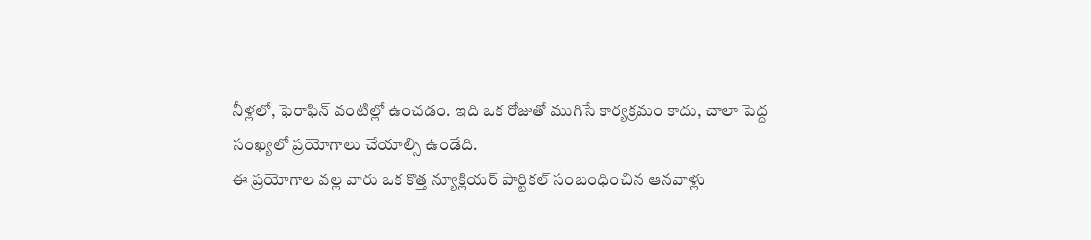నీళ్లలో, ఫెరాఫిన్ వంటిల్లో ఉంచడం. ఇది ఒక రోజుతో ముగిసే కార్యక్రమం కాదు, చాలా పెద్ద సంఖ్యలో ప్రయోగాలు చేయాల్సి ఉండేది.
ఈ ప్రయోగాల వల్ల వారు ఒక కొత్త న్యూక్లియర్ పార్టికల్ సంబంధించిన ఆనవాళ్లు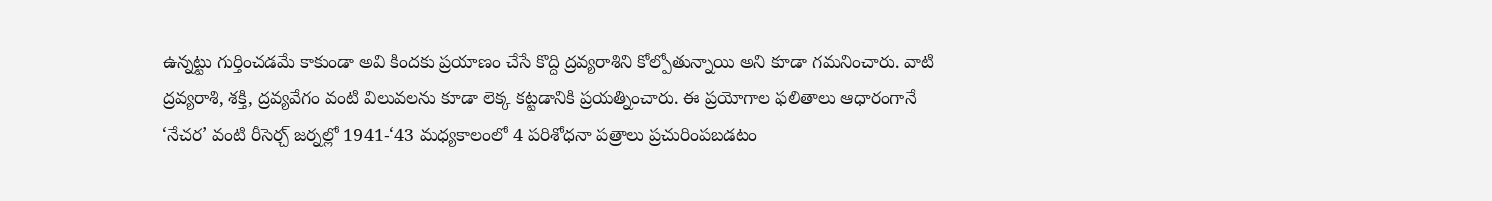ఉన్నట్టు గుర్తించడమే కాకుండా అవి కిందకు ప్రయాణం చేసే కొద్ది ద్రవ్యరాశిని కోల్పోతున్నాయి అని కూడా గమనించారు. వాటి ద్రవ్యరాశి, శక్తి, ద్రవ్యవేగం వంటి విలువలను కూడా లెక్క కట్టడానికి ప్రయత్నించారు. ఈ ప్రయోగాల ఫలితాలు ఆధారంగానే ‘నేచర’ వంటి రీసెర్చ్ జర్నల్లో 1941-‘43 మధ్యకాలంలో 4 పరిశోధనా పత్రాలు ప్రచురింపబడటం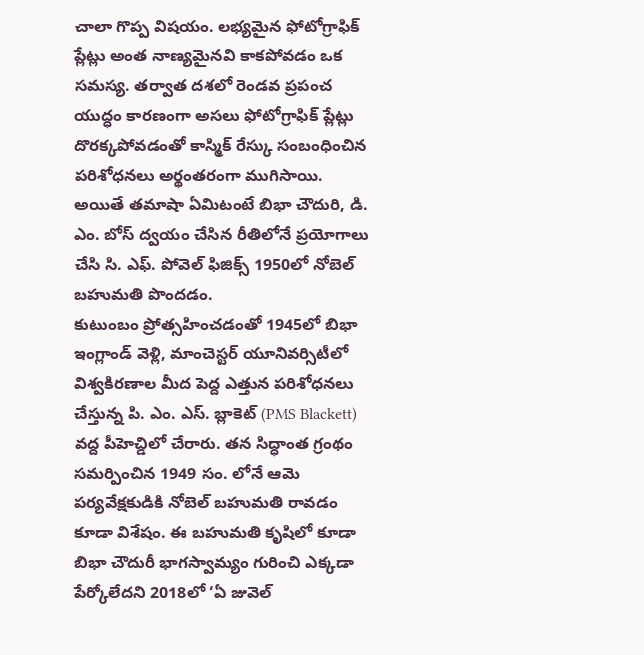చాలా గొప్ప విషయం. లభ్యమైన ఫోటోగ్రాఫిక్ ప్లేట్లు అంత నాణ్యమైనవి కాకపోవడం ఒక సమస్య. తర్వాత దశలో రెండవ ప్రపంచ యుద్ధం కారణంగా అసలు ఫోటోగ్రాఫిక్ ప్లేట్లు దొరక్కపోవడంతో కాస్మిక్ రేస్కు సంబంధించిన పరిశోధనలు అర్థంతరంగా ముగిసాయి.
అయితే తమాషా ఏమిటంటే బిభా చౌదురి, డి. ఎం. బోస్ ద్వయం చేసిన రీతిలోనే ప్రయోగాలు చేసి సి. ఎఫ్. పోవెల్ ఫిజిక్స్ 1950లో నోబెల్ బహుమతి పొందడం.
కుటుంబం ప్రోత్సహించడంతో 1945లో బిభా ఇంగ్లాండ్ వెళ్లి, మాంచెస్టర్ యూనివర్సిటీలో విశ్వకిరణాల మీద పెద్ద ఎత్తున పరిశోధనలు చేస్తున్న పి. ఎం. ఎస్. బ్లాకెట్ (PMS Blackett) వద్ద పీహెచ్డిలో చేరారు. తన సిద్ధాంత గ్రంథం సమర్పించిన 1949 సం. లోనే ఆమె పర్యవేక్షకుడికి నోబెల్ బహుమతి రావడం కూడా విశేషం. ఈ బహుమతి కృషిలో కూడా బిభా చౌదురీ భాగస్వామ్యం గురించి ఎక్కడా పేర్కోలేదని 2018లో ‘ఏ జువెల్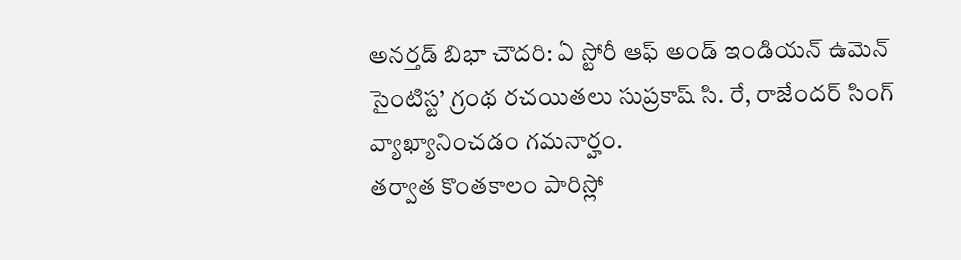అనర్తడ్ బిభా చౌదరి: ఏ స్టోరీ ఆఫ్ అండ్ ఇండియన్ ఉమెన్ సైంటిస్ట’ గ్రంథ రచయితలు సుప్రకాష్ సి. రే, రాజేందర్ సింగ్ వ్యాఖ్యానించడం గమనార్హం.
తర్వాత కొంతకాలం పారిస్లో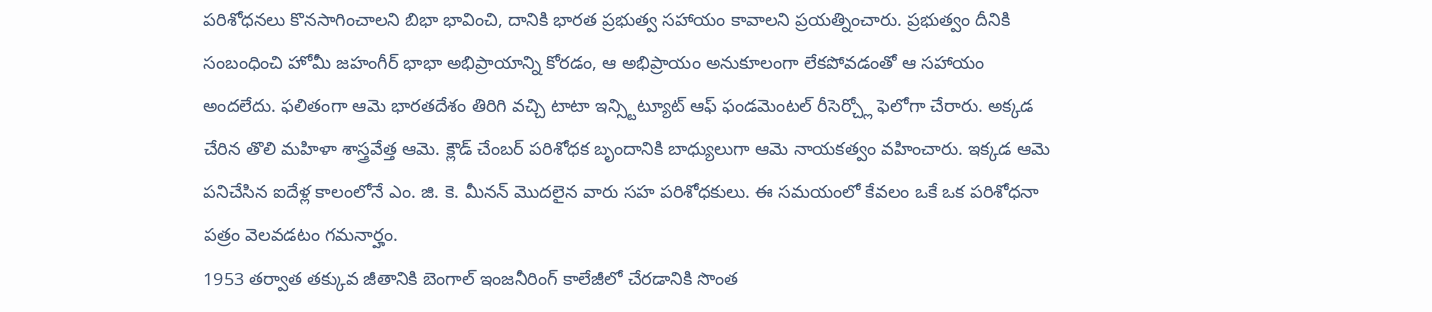పరిశోధనలు కొనసాగించాలని బిభా భావించి, దానికి భారత ప్రభుత్వ సహాయం కావాలని ప్రయత్నించారు. ప్రభుత్వం దీనికి సంబంధించి హోమీ జహంగీర్ భాభా అభిప్రాయాన్ని కోరడం, ఆ అభిప్రాయం అనుకూలంగా లేకపోవడంతో ఆ సహాయం అందలేదు. ఫలితంగా ఆమె భారతదేశం తిరిగి వచ్చి టాటా ఇన్స్టిట్యూట్ ఆఫ్ ఫండమెంటల్ రీసెర్చ్లో ఫెలోగా చేరారు. అక్కడ చేరిన తొలి మహిళా శాస్త్రవేత్త ఆమె. క్లౌడ్ చేంబర్ పరిశోధక బృందానికి బాధ్యులుగా ఆమె నాయకత్వం వహించారు. ఇక్కడ ఆమె పనిచేసిన ఐదేళ్ల కాలంలోనే ఎం. జి. కె. మీనన్ మొదలైన వారు సహ పరిశోధకులు. ఈ సమయంలో కేవలం ఒకే ఒక పరిశోధనా పత్రం వెలవడటం గమనార్హం.
1953 తర్వాత తక్కువ జీతానికి బెంగాల్ ఇంజనీరింగ్ కాలేజీలో చేరడానికి సొంత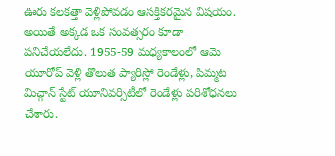ఊరు కలకత్తా వెళ్లిపోవడం ఆసక్తికరమైన విషయం. అయితే అక్కడ ఒక సంవత్సరం కూడా పనిచేయలేదు. 1955-59 మధ్యకాలంలో ఆమె యూరోప్ వెళ్లి తొలుత ప్యారిస్లో రెండేళ్లు, పిమ్మట మిచ్గాన్ స్టేట్ యూనివర్సిటీలో రెండేళ్లు పరిశోధనలు చేశారు.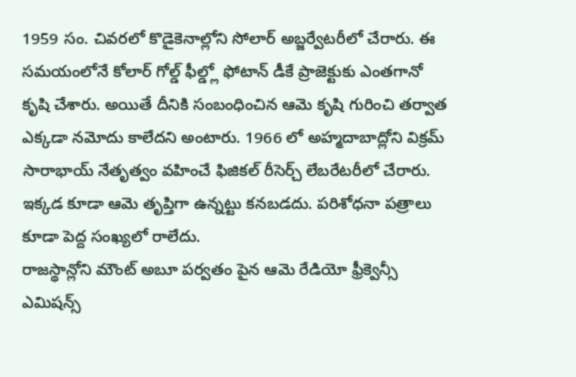1959 సం. చివరలో కొడైకెనాల్లోని సోలార్ అబ్జర్వేటరీలో చేరారు. ఈ సమయంలోనే కోలార్ గోల్డ్ ఫీల్డ్లో ఫోటాన్ డీకే ప్రాజెక్టుకు ఎంతగానో కృషి చేశారు. అయితే దీనికి సంబంధించిన ఆమె కృషి గురించి తర్వాత ఎక్కడా నమోదు కాలేదని అంటారు. 1966 లో అహ్మదాబాద్లోని విక్రమ్ సారాభాయ్ నేతృత్వం వహించే ఫిజికల్ రీసెర్చ్ లేబరేటరీలో చేరారు. ఇక్కడ కూడా ఆమె తృప్తిగా ఉన్నట్టు కనబడదు. పరిశోధనా పత్రాలు కూడా పెద్ద సంఖ్యలో రాలేదు.
రాజస్థాన్లోని మౌంట్ అబూ పర్వతం పైన ఆమె రేడియో ఫ్రీక్వెన్సీ ఎమిషన్స్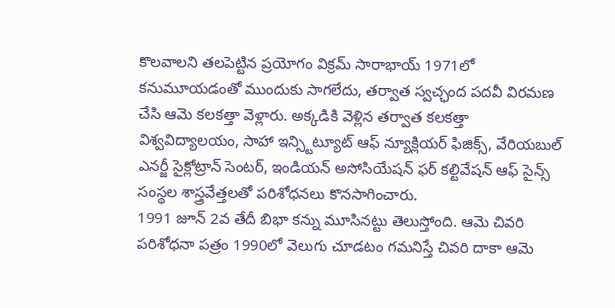కొలవాలని తలపెట్టిన ప్రయోగం విక్రమ్ సారాభాయ్ 1971లో కనుమూయడంతో ముందుకు సాగలేదు, తర్వాత స్వచ్ఛంద పదవీ విరమణ చేసి ఆమె కలకత్తా వెళ్లారు. అక్కడికి వెళ్లిన తర్వాత కలకత్తా విశ్వవిద్యాలయం, సాహా ఇన్స్టిట్యూట్ ఆఫ్ న్యూక్లియర్ ఫిజిక్స్, వేరియబుల్ ఎనర్జీ సైక్లోట్రాన్ సెంటర్, ఇండియన్ అసోసియేషన్ ఫర్ కల్టివేషన్ ఆఫ్ సైన్స్ సంస్థల శాస్త్రవేత్తలతో పరిశోధనలు కొనసాగించారు.
1991 జూన్ 2వ తేదీ బిభా కన్ను మూసినట్టు తెలుస్తోంది. ఆమె చివరి పరిశోధనా పత్రం 1990లో వెలుగు చూడటం గమనిస్తే చివరి దాకా ఆమె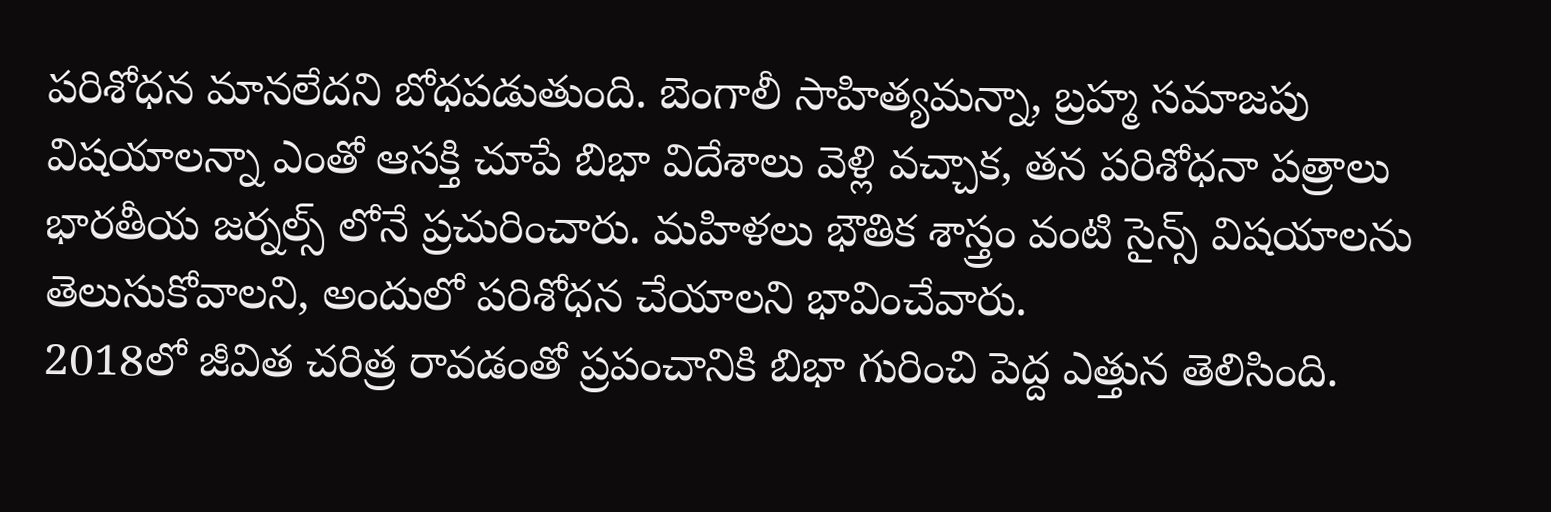పరిశోధన మానలేదని బోధపడుతుంది. బెంగాలీ సాహిత్యమన్నా, బ్రహ్మ సమాజపు విషయాలన్నా ఎంతో ఆసక్తి చూపే బిభా విదేశాలు వెళ్లి వచ్చాక, తన పరిశోధనా పత్రాలు భారతీయ జర్నల్స్ లోనే ప్రచురించారు. మహిళలు భౌతిక శాస్త్రం వంటి సైన్స్ విషయాలను తెలుసుకోవాలని, అందులో పరిశోధన చేయాలని భావించేవారు.
2018లో జీవిత చరిత్ర రావడంతో ప్రపంచానికి బిభా గురించి పెద్ద ఎత్తున తెలిసింది.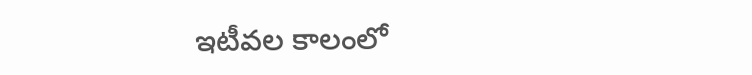ఇటీవల కాలంలో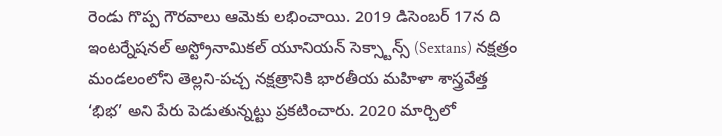రెండు గొప్ప గౌరవాలు ఆమెకు లభించాయి. 2019 డిసెంబర్ 17న ది ఇంటర్నేషనల్ అస్ట్రోనామికల్ యూనియన్ సెక్స్టాన్స్ (Sextans) నక్షత్రం మండలంలోని తెల్లని-పచ్చ నక్షత్రానికి భారతీయ మహిళా శాస్త్రవేత్త ‘భిభ’ అని పేరు పెడుతున్నట్టు ప్రకటించారు. 2020 మార్చిలో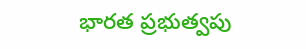భారత ప్రభుత్వపు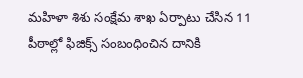మహిళా శిశు సంక్షేమ శాఖ ఏర్పాటు చేసిన 11 పీఠాల్లో ఫిజిక్స్ సంబంధించిన దానికి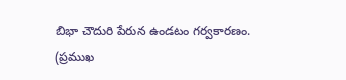బిభా చౌదురి పేరున ఉండటం గర్వకారణం.
(ప్రముఖ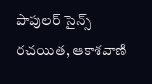పాపులర్ సైన్స్ రచయిత, ఆకాశవాణి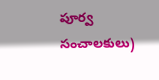పూర్వ సంచాలకులు)